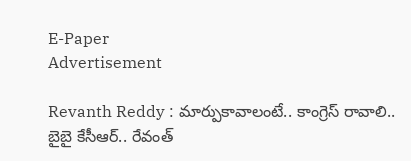E-Paper
Advertisement

Revanth Reddy : మార్పుకావాలంటే.. కాంగ్రెస్ రావాలి.. బైబై కేసీఆర్.. రేవంత్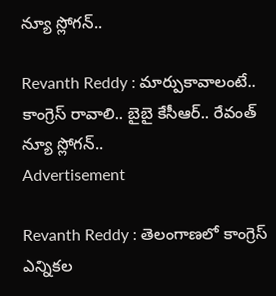న్యూ స్లోగన్..

Revanth Reddy : మార్పుకావాలంటే.. కాంగ్రెస్ రావాలి.. బైబై కేసీఆర్.. రేవంత్ న్యూ స్లోగన్..
Advertisement

Revanth Reddy : తెలంగాణలో కాంగ్రెస్ ఎన్నికల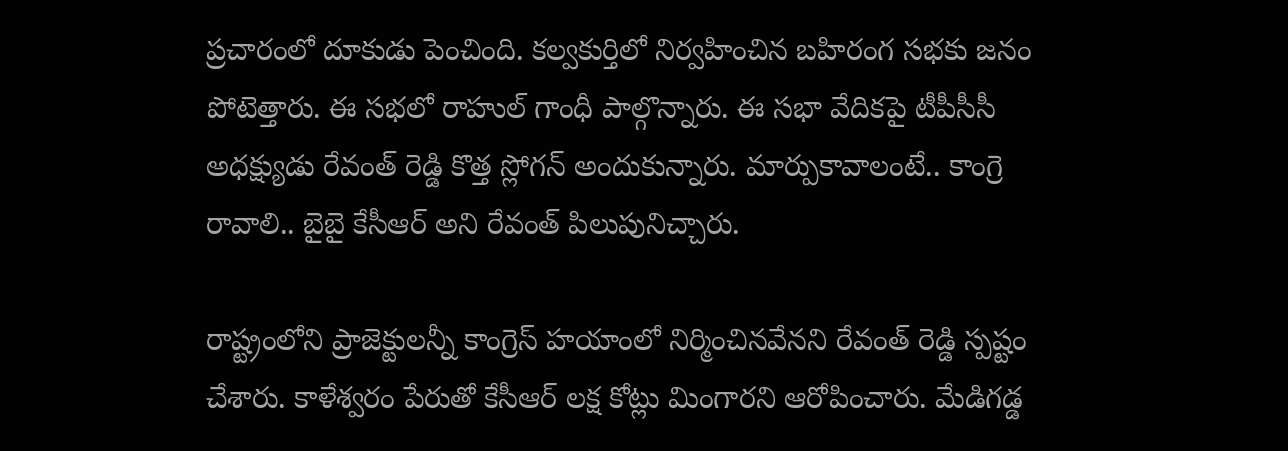ప్రచారంలో దూకుడు పెంచింది. కల్వకుర్తిలో నిర్వహించిన బహిరంగ సభకు జనం పోటెత్తారు. ఈ సభలో రాహుల్ గాంధీ పాల్గొన్నారు. ఈ సభా వేదికపై టీపీసీసీ అధక్ష్యుడు రేవంత్ రెడ్డి కొత్త స్లోగన్ అందుకున్నారు. మార్పుకావాలంటే.. కాంగ్రె రావాలి.. బైబై కేసీఆర్ అని రేవంత్ పిలుపునిచ్చారు.

రాష్ట్రంలోని ప్రాజెక్టులన్నీ కాంగ్రెస్ హయాంలో నిర్మించినవేనని రేవంత్ రెడ్డి స్పష్టం చేశారు. కాళేశ్వరం పేరుతో కేసీఆర్ లక్ష కోట్లు మింగారని ఆరోపించారు. మేడిగడ్డ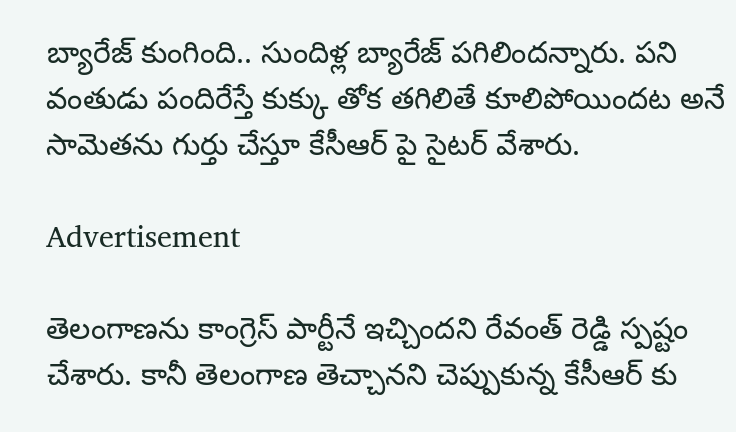బ్యారేజ్ కుంగింది.. సుందిళ్ల బ్యారేజ్ పగిలిందన్నారు. పని వంతుడు పందిరేస్తే కుక్కు తోక తగిలితే కూలిపోయిందట అనే సామెతను గుర్తు చేస్తూ కేసీఆర్ పై సైటర్ వేశారు.

Advertisement

తెలంగాణను కాంగ్రెస్ పార్టీనే ఇచ్చిందని రేవంత్ రెడ్డి స్పష్టం చేశారు. కానీ తెలంగాణ తెచ్చానని చెప్పుకున్న కేసీఆర్ కు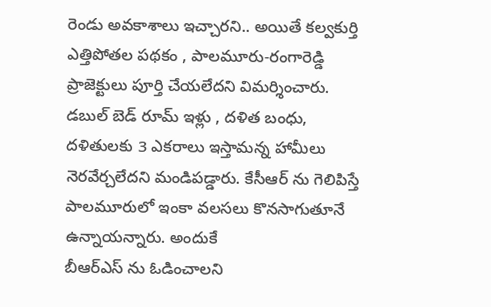రెండు అవకాశాలు ఇచ్చారని.. అయితే కల్వకుర్తి ఎత్తిపోతల పథకం , పాలమూరు-రంగారెడ్డి ప్రాజెక్టులు పూర్తి చేయలేదని విమర్శించారు. డబుల్ బెడ్ రూమ్ ఇళ్లు , దళిత బంధు, దళితులకు 3 ఎకరాలు ఇస్తామన్న హామీలు నెరవేర్చలేదని మండిపడ్డారు. కేసీఆర్ ను గెలిపిస్తే పాలమూరులో ఇంకా వలసలు కొనసాగుతూనే ఉన్నాయన్నారు. అందుకే
బీఆర్ఎస్ ను ఓడించాలని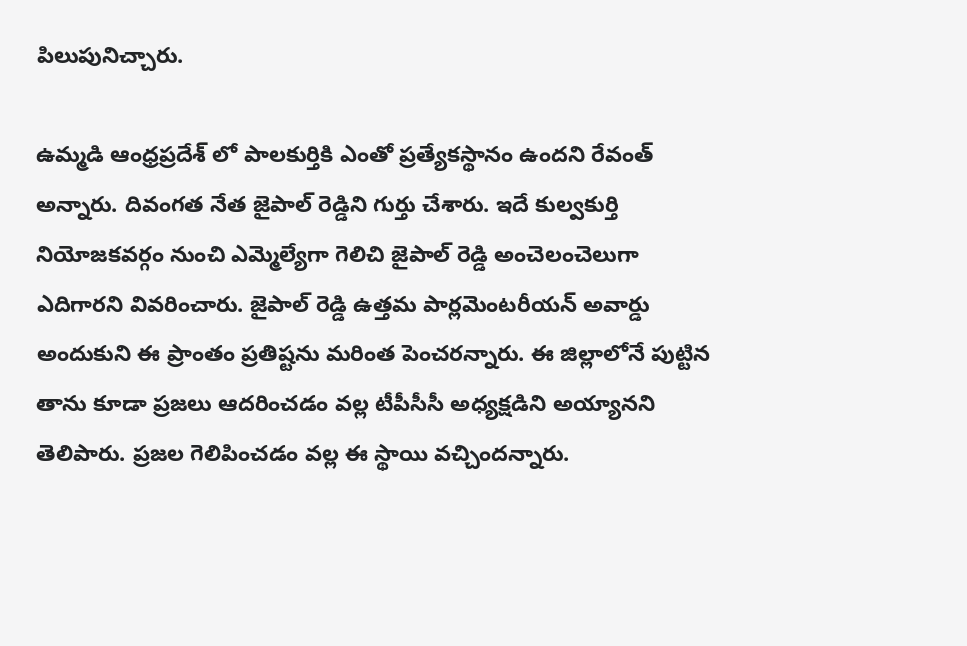పిలుపునిచ్చారు.

ఉమ్మడి ఆంధ్రప్రదేశ్ లో పాలకుర్తికి ఎంతో ప్రత్యేకస్థానం ఉందని రేవంత్ అన్నారు. దివంగత నేత జైపాల్ రెడ్డిని గుర్తు చేశారు. ఇదే కుల్వకుర్తి నియోజకవర్గం నుంచి ఎమ్మెల్యేగా గెలిచి జైపాల్ రెడ్డి అంచెలంచెలుగా ఎదిగారని వివరించారు. జైపాల్ రెడ్డి ఉత్తమ పార్లమెంటరీయన్ అవార్డు అందుకుని ఈ ప్రాంతం ప్రతిష్టను మరింత పెంచరన్నారు. ఈ జిల్లాలోనే పుట్టిన తాను కూడా ప్రజలు ఆదరించడం వల్ల టీపీసీసీ అధ్యక్షడిని అయ్యానని తెలిపారు. ప్రజల గెలిపించడం వల్ల ఈ స్థాయి వచ్చిందన్నారు.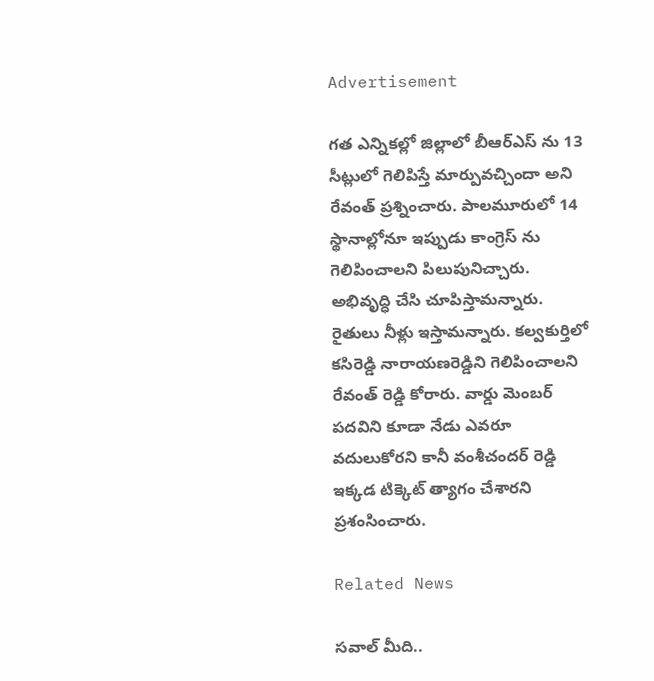Advertisement

గత ఎన్నికల్లో జిల్లాలో బీఆర్ఎస్ ను 13 సీట్లులో గెలిపిస్తే మార్పువచ్చిందా అని రేవంత్ ప్రశ్నించారు. పాలమూరులో 14 స్థానాల్లోనూ ఇప్పుడు కాంగ్రెస్ ను గెలిపించాలని పిలుపునిచ్చారు. అభివృద్ధి చేసి చూపిస్తామన్నారు. రైతులు నీళ్లు ఇస్తామన్నారు. కల్వకుర్తిలో కసిరెడ్డి నారాయణరెడ్డిని గెలిపించాలని రేవంత్ రెడ్డి కోరారు. వార్డు మెంబర్ పదవిని కూడా నేడు ఎవరూ వదులుకోరని కానీ వంశీచందర్ రెడ్డి ఇక్కడ టిక్కెట్ త్యాగం చేశారని ప్రశంసించారు.

Related News

సవాల్ మీది..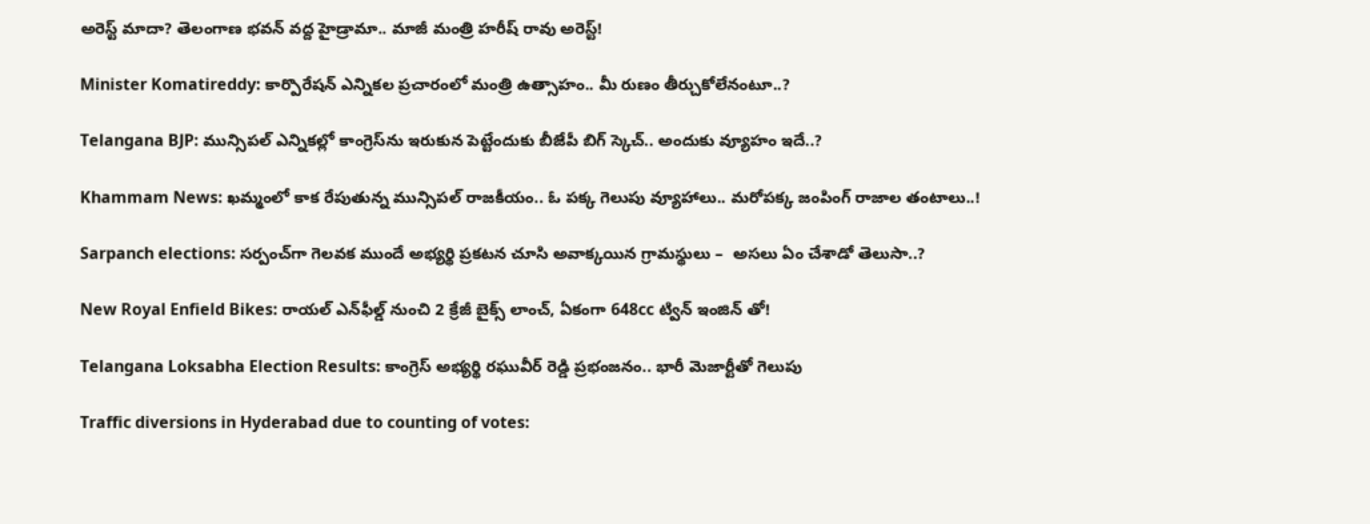అరెస్ట్ మాదా? తెలంగాణ భవన్ వద్ద హైడ్రామా.. మాజీ మంత్రి హరీష్ రావు అరెస్ట్!

Minister Komatireddy: కార్పొరేషన్ ఎన్నికల ప్రచారంలో మంత్రి ఉత్సాహం.. మీ రుణం తీర్చుకోలేనంటూ..?

Telangana BJP: మున్సిపల్ ఎన్నికల్లో కాంగ్రెస్‌ను ఇరుకున పెట్టేందుకు బీజేపీ బిగ్ స్కెచ్.. అందుకు వ్యూహం ఇదే..?

Khammam News: ఖమ్మంలో కాక రేపుతున్న మున్సిపల్ రాజకీయం.. ఓ పక్క గెలుపు వ్యూహాలు.. మరోపక్క జంపింగ్ రాజాల తంటాలు..!

Sarpanch elections: సర్పంచ్‌గా గెలవక ముందే అభ్యర్థి ప్రకటన చూసి అవాక్కయిన గ్రామస్థులు –  అసలు ఏం చేశాడో తెలుసా..?

New Royal Enfield Bikes: రాయల్ ఎన్‌ఫీల్డ్ నుంచి 2 క్రేజీ బైక్స్ లాంచ్, ఏకంగా 648cc ట్విన్ ఇంజిన్ తో!

Telangana Loksabha Election Results: కాంగ్రెస్ అభ్యర్థి రఘువీర్ రెడ్డి ప్రభంజనం.. భారీ మెజార్టీతో గెలుపు

Traffic diversions in Hyderabad due to counting of votes: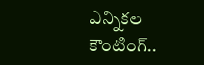ఎన్నికల కౌంటింగ్..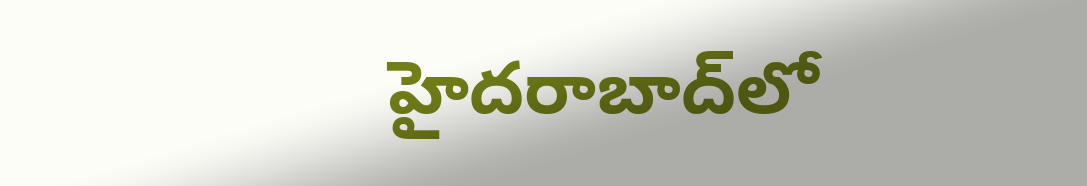హైదరాబాద్‌లో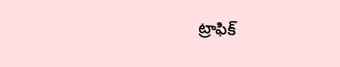ట్రాఫిక్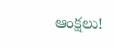ఆంక్షలు!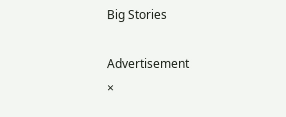Big Stories

Advertisement
×